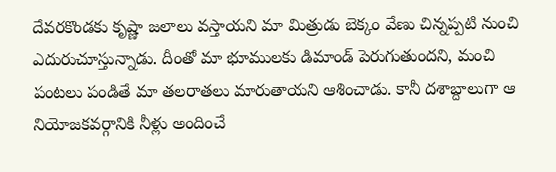దేవరకొండకు కృష్ణా జలాలు వస్తాయని మా మిత్రుడు బెక్కం వేణు చిన్నప్పటి నుంచి ఎదురుచూస్తున్నాడు. దీంతో మా భూములకు డిమాండ్ పెరుగుతుందని, మంచి పంటలు పండితే మా తలరాతలు మారుతాయని ఆశించాడు. కానీ దశాబ్దాలుగా ఆ నియోజకవర్గానికి నీళ్లు అందించే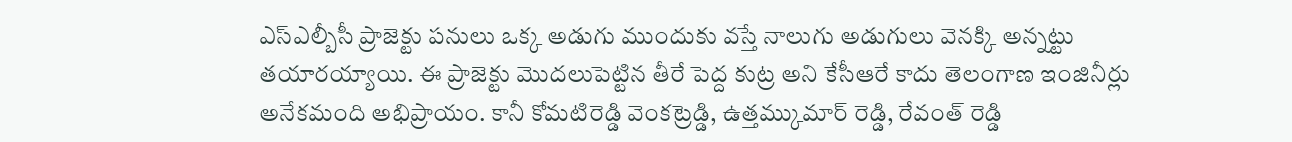ఎస్ఎల్బీసీ ప్రాజెక్టు పనులు ఒక్క అడుగు ముందుకు వస్తే నాలుగు అడుగులు వెనక్కి అన్నట్టు తయారయ్యాయి. ఈ ప్రాజెక్టు మొదలుపెట్టిన తీరే పెద్ద కుట్ర అని కేసీఆరే కాదు తెలంగాణ ఇంజినీర్లు అనేకమంది అభిప్రాయం. కానీ కోమటిరెడ్డి వెంకట్రెడ్డి, ఉత్తమ్కుమార్ రెడ్డి, రేవంత్ రెడ్డి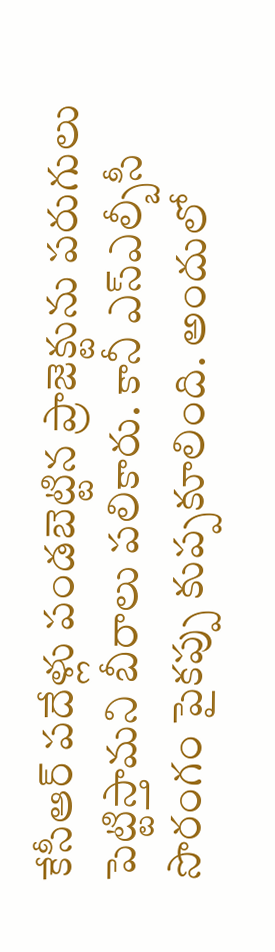కేసీఆర్ పదేళ్లు పండబెట్టిన ప్రాజెక్టును పరుగులు పెట్టిస్తామని బీరాలు పలికారు. కానీ ఎస్ఎల్బీసీ సొరంగం పైకప్పు కుప్పకూలింది. అందులో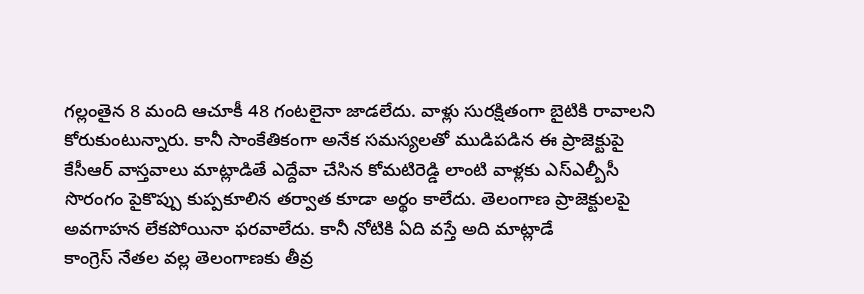గల్లంతైన 8 మంది ఆచూకీ 48 గంటలైనా జాడలేదు. వాళ్లు సురక్షితంగా బైటికి రావాలని కోరుకుంటున్నారు. కానీ సాంకేతికంగా అనేక సమస్యలతో ముడిపడిన ఈ ప్రాజెక్టుపై కేసీఆర్ వాస్తవాలు మాట్లాడితే ఎద్దేవా చేసిన కోమటిరెడ్డి లాంటి వాళ్లకు ఎస్ఎల్బీసీ సొరంగం పైకొప్పు కుప్పకూలిన తర్వాత కూడా అర్థం కాలేదు. తెలంగాణ ప్రాజెక్టులపై అవగాహన లేకపోయినా ఫరవాలేదు. కానీ నోటికి ఏది వస్తే అది మాట్లాడే
కాంగ్రెస్ నేతల వల్ల తెలంగాణకు తీవ్ర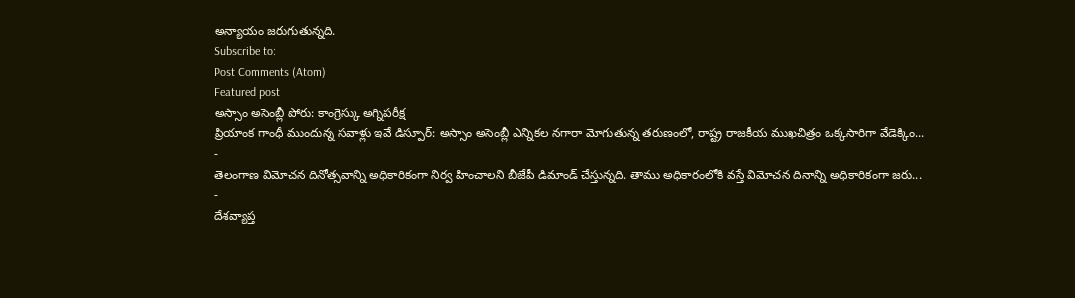అన్యాయం జరుగుతున్నది.
Subscribe to:
Post Comments (Atom)
Featured post
అస్సాం అసెంబ్లీ పోరు: కాంగ్రెస్కు అగ్నిపరీక్ష
ప్రియాంక గాంధీ ముందున్న సవాళ్లు ఇవే డిస్పూర్: అస్సాం అసెంబ్లీ ఎన్నికల నగారా మోగుతున్న తరుణంలో, రాష్ట్ర రాజకీయ ముఖచిత్రం ఒక్కసారిగా వేడెక్కిం...
-
తెలంగాణ విమోచన దినోత్సవాన్ని అధికారికంగా నిర్వ హించాలని బీజేపీ డిమాండ్ చేస్తున్నది. తాము అధికారంలోకి వస్తే విమోచన దినాన్ని అధికారికంగా జరు...
-
దేశవ్యాప్త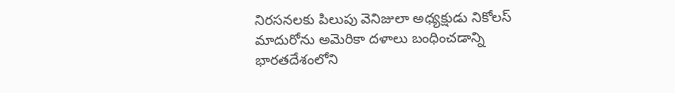నిరసనలకు పిలుపు వెనిజులా అధ్యక్షుడు నికోలస్ మాదురోను అమెరికా దళాలు బంధించడాన్ని భారతదేశంలోని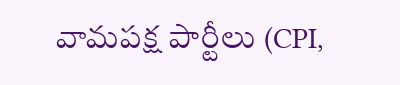వామపక్ష పార్టీలు (CPI,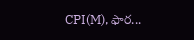CPI(M), ఫార...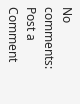No comments:
Post a Comment